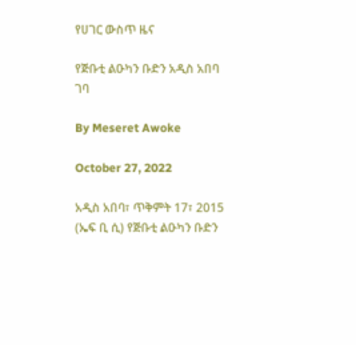የሀገር ውስጥ ዜና

የጅቡቲ ልዑካን ቡድን አዲስ አበባ ገባ

By Meseret Awoke

October 27, 2022

አዲስ አበባ፣ ጥቅምት 17፣ 2015 (ኤፍ ቢ ሲ) የጅቡቲ ልዑካን ቡድን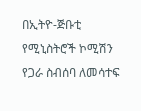በኢትዮ-ጅቡቲ የሚኒስትሮች ኮሚሽን የጋራ ስብሰባ ለመሳተፍ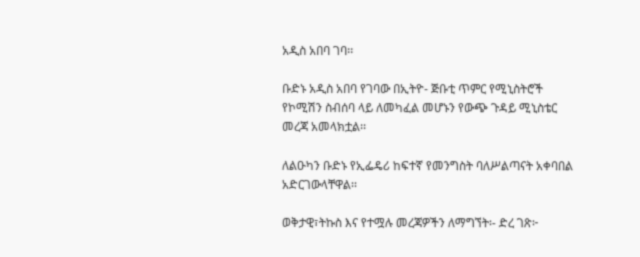አዲስ አበባ ገባ፡፡

ቡድኑ አዲስ አበባ የገባው በኢትዮ- ጅቡቲ ጥምር የሚኒስትሮች የኮሚሽን ስብሰባ ላይ ለመካፈል መሆኑን የውጭ ጉዳይ ሚኒስቴር መረጃ አመላክቷል፡፡

ለልዑካን ቡድኑ የኢፌዴሪ ከፍተኛ የመንግስት ባለሥልጣናት አቀባበል አድርገውላቸዋል፡፡

ወቅታዊ፣ትኩስ እና የተሟሉ መረጃዎችን ለማግኘት፡- ድረ ገጽ፦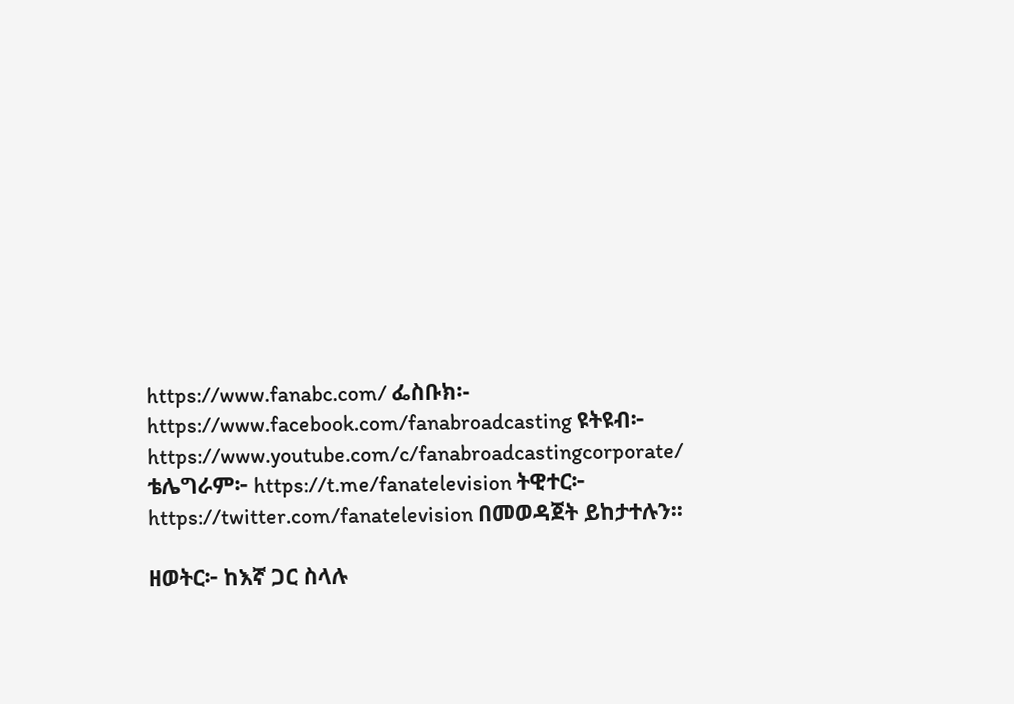https://www.fanabc.com/ ፌስቡክ፡- https://www.facebook.com/fanabroadcasting ዩትዩብ፦ https://www.youtube.com/c/fanabroadcastingcorporate/ ቴሌግራም፦ https://t.me/fanatelevision ትዊተር፦ https://twitter.com/fanatelevision በመወዳጀት ይከታተሉን፡፡

ዘወትር፦ ከእኛ ጋር ስላሉ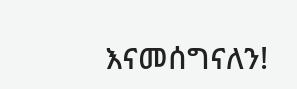እናመሰግናለን!